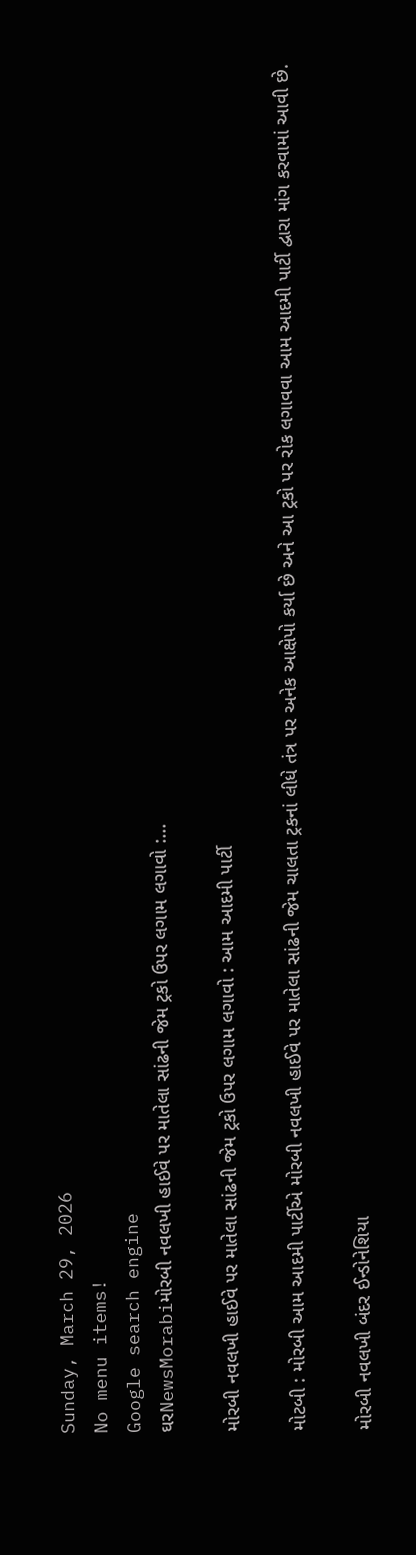Sunday, March 29, 2026
No menu items!
Google search engine
ઘરNewsMorabiમોરબી નવલખી હાઈવે પર માતેલા સાંઢની જેમ ટ્રકો ઉપર લગામ લગાવો :...

મોરબી નવલખી હાઈવે પર માતેલા સાંઢની જેમ ટ્રકો ઉપર લગામ લગાવો : આમ આદમી પાર્ટી

મોટબી : મોરબી આમ આદમી પાર્ટીએ મોરબી નવલખી હાઈવે પર માતેલા સાંઢની જેમ ચાલતા ટ્રકનાં લીધે તંત્ર પર અનેક આક્ષેપો કર્યા છે અને આ ટ્રકો પર રોક લગાવવા આમ આદમી પાર્ટી દ્વારા માંગ કરવામાં આવી છે.

મોરબી નવલખી બંદર ઈન્ડોનેશિયા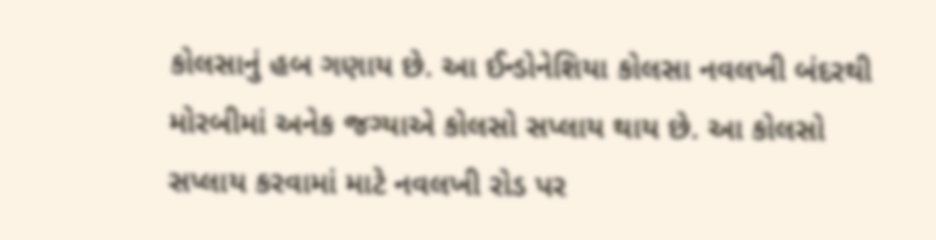કોલસાનું હબ ગણાય છે. આ ઈન્ડોનેશિયા કોલસા નવલખી બંદરથી મોરબીમાં અનેક જગ્યાએ કોલસો સપ્લાય થાય છે. આ કોલસો સપ્લાય કરવામાં માટે નવલખી રોડ પર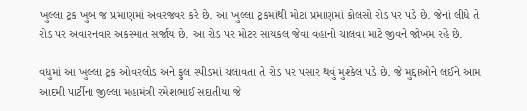ખુલ્લા ટ્રક ખુબ જ પ્રમાણમાં અવરજવર કરે છે. આ ખુલ્લા ટ્રકમાંથી મોટા પ્રમાણમાં કોલસો રોડ પર પડે છે. જેનાં લીધે તે રોડ પર અવારનવાર અકસ્માત સર્જાય છે. આ રોડ પર મોટર સાયકલ જેવા વહાનો ચાલવા માટે જીવને જોખમ રહે છે.

વધુમાં આ ખુલ્લા ટ્રક ઓવરલોડ અને ફુલ સ્પીડમાં ચલાવતા તે રોડ પર પસાર થવું મુશ્કેલ પડે છે. જે મુદ્દાઓને લઈને આમ આદમી પાર્ટીના જીલ્લા મહામંત્રી રમેશભાઈ સદાતીયા જે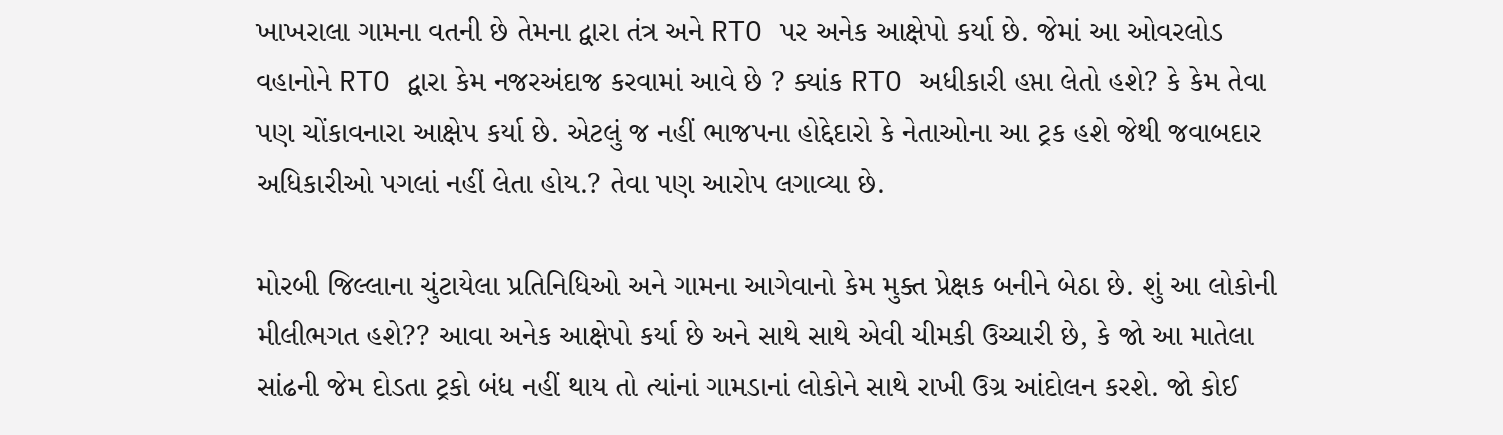ખાખરાલા ગામના વતની છે તેમના દ્વારા તંત્ર અને RTO પર અનેક આક્ષેપો કર્યા છે. જેમાં આ ઓવરલોડ વહાનોને RTO દ્વારા કેમ નજરઅંદાજ કરવામાં આવે છે ? ક્યાંક RTO અધીકારી હપ્તા લેતો હશે? કે કેમ તેવા પણ ચોંકાવનારા આક્ષેપ કર્યા છે. એટલું જ નહીં ભાજપના હોદ્દેદારો કે નેતાઓના આ ટ્રક હશે જેથી જવાબદાર અધિકારીઓ પગલાં નહીં લેતા હોય.? તેવા પણ આરોપ લગાવ્યા છે.

મોરબી જિલ્લાના ચુંટાયેલા પ્રતિનિધિઓ અને ગામના આગેવાનો કેમ મુક્ત પ્રેક્ષક બનીને બેઠા છે. શું આ લોકોની મીલીભગત હશે?? આવા અનેક આક્ષેપો કર્યા છે અને સાથે સાથે એવી ચીમકી ઉચ્ચારી છે, કે જો આ માતેલા સાંઢની જેમ દોડતા ટ્રકો બંધ નહીં થાય તો ત્યાંનાં ગામડાનાં લોકોને સાથે રાખી ઉગ્ર આંદોલન કરશે. જો કોઈ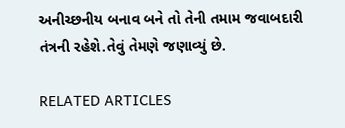અનીચ્છનીય બનાવ બને તો તેની તમામ જવાબદારી તંત્રની રહેશે.તેવું તેમણે જણાવ્યું છે.

RELATED ARTICLES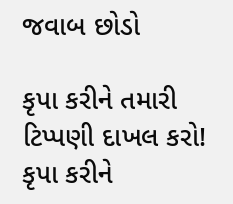જવાબ છોડો

કૃપા કરીને તમારી ટિપ્પણી દાખલ કરો!
કૃપા કરીને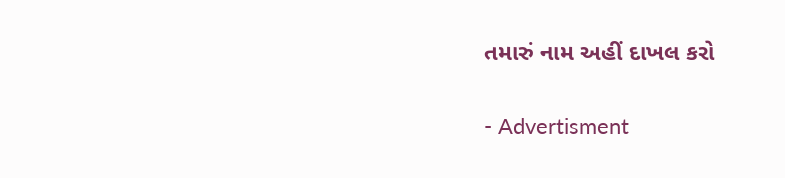તમારું નામ અહીં દાખલ કરો

- Advertisment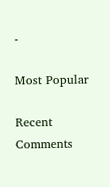-

Most Popular

Recent Comments